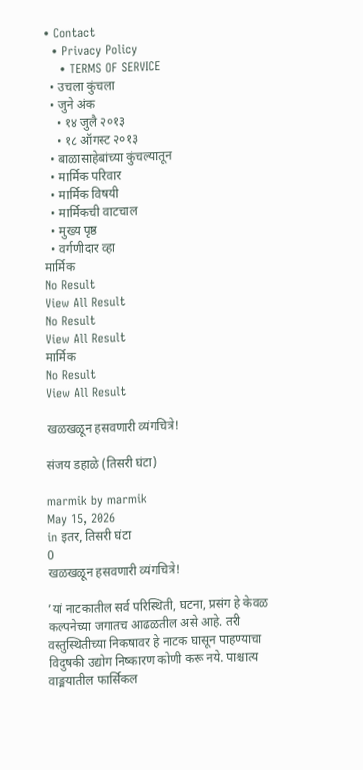• Contact
  • Privacy Policy
    • TERMS OF SERVICE
  • उचला कुंचला
  • जुने अंक
    • १४ जुलै २०१३
    • १८ ऑगस्ट २०१३
  • बाळासाहेबांच्या कुंचल्यातून
  • मार्मिक परिवार
  • मार्मिक विषयी
  • मार्मिकची वाटचाल
  • मुख्य पृष्ठ
  • वर्गणीदार व्हा
मार्मिक
No Result
View All Result
No Result
View All Result
मार्मिक
No Result
View All Result

खळखळून हसवणारी व्यंगचित्रे!

संजय डहाळे (तिसरी घंटा)

marmik by marmik
May 15, 2026
in इतर, तिसरी घंटा
0
खळखळून हसवणारी व्यंगचित्रे!

’यां नाटकातील सर्व परिस्थिती, घटना, प्रसंग हे केवळ कल्पनेच्या जगातच आढळतील असे आहे. तरी वस्तुस्थितीच्या निकषावर हे नाटक घासून पाहण्याचा विदुषकी उद्योग निष्कारण कोणी करू नये. पाश्चात्य वाङ्मयातील फार्सिकल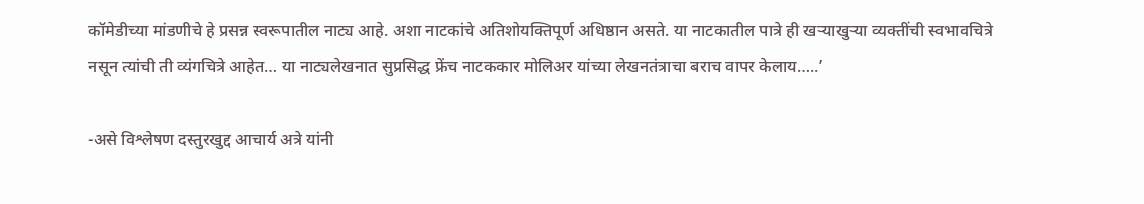कॉमेडीच्या मांडणीचे हे प्रसन्न स्वरूपातील नाट्य आहे. अशा नाटकांचे अतिशोयक्तिपूर्ण अधिष्ठान असते. या नाटकातील पात्रे ही खर्‍याखुर्‍या व्यक्तींची स्वभावचित्रे नसून त्यांची ती व्यंगचित्रे आहेत… या नाट्यलेखनात सुप्रसिद्ध फ्रेंच नाटककार मोलिअर यांच्या लेखनतंत्राचा बराच वापर केलाय…..’

-असे विश्लेषण दस्तुरखुद्द आचार्य अत्रे यांनी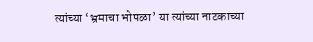त्यांच्या ‘भ्रमाचा भोपळा’ या त्यांच्या नाटकाच्या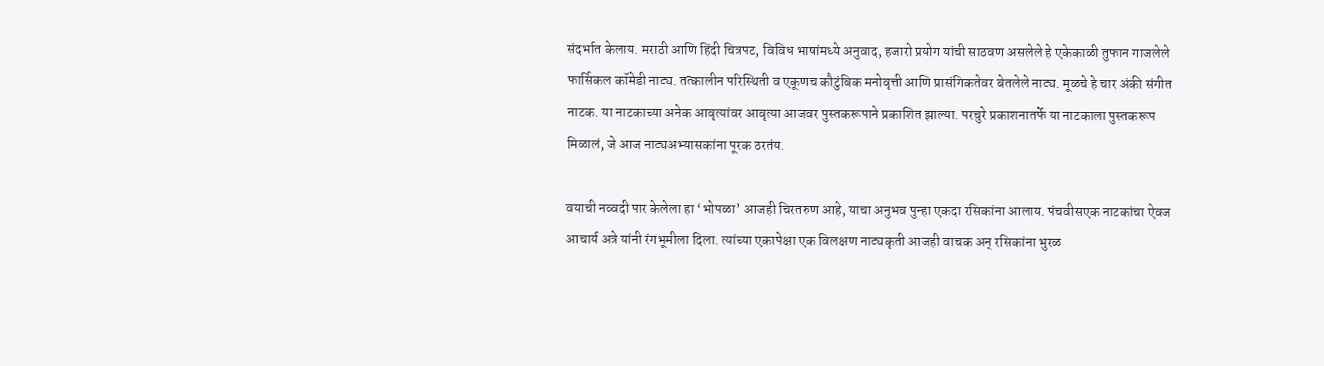संदर्भात केलाय. मराठी आणि हिंदी चित्रपट, विविध भाषांमध्ये अनुवाद, हजारो प्रयोग यांची साठवण असलेले हे एकेकाळी तुफान गाजलेले फार्सिकल कॉमेडी नाट्य. तत्कालीन परिस्थिती व एकूणच कौटुंबिक मनोवृत्ती आणि प्रासंगिकतेवर बेतलेले नाट्य. मूळचे हे चार अंकी संगीत नाटक. या नाटकाच्या अनेक आवृत्यांवर आवृत्या आजवर पुस्तकरूपाने प्रकाशित झाल्या. परचुरे प्रकाशनातर्फे या नाटकाला पुस्तकरूप मिळालं, जे आज नाट्यअभ्यासकांना पूरक ठरतंय.

वयाची नव्वदी पार केलेला हा ‘भोपळा’ आजही चिरतरुण आहे, याचा अनुभव पुन्हा एकदा रसिकांना आलाय. पंचवीसएक नाटकांचा ऐवज आचार्य अत्रे यांनी रंगभूमीला दिला. त्यांच्या एकापेक्षा एक विलक्षण नाट्यकृती आजही वाचक अन् रसिकांना भुरळ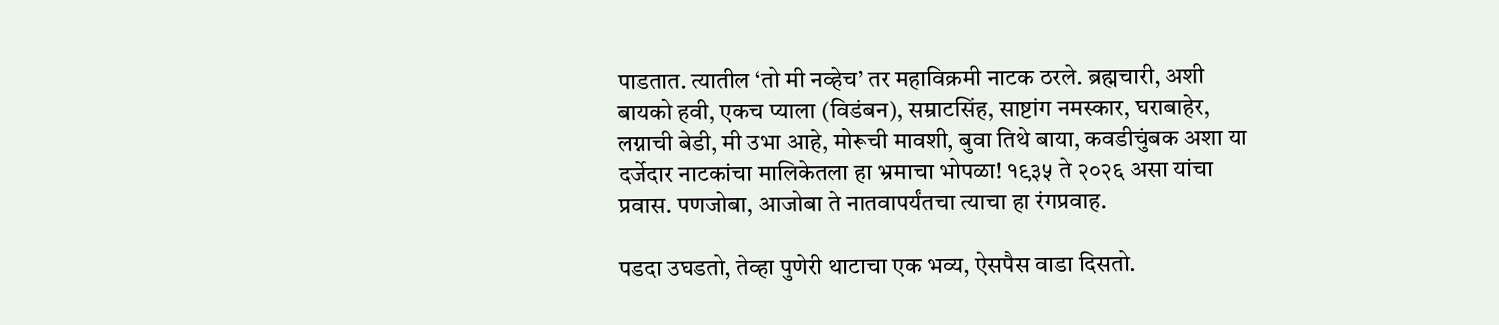पाडतात. त्यातील ‘तो मी नव्हेच’ तर महाविक्रमी नाटक ठरले. ब्रह्मचारी, अशी बायको हवी, एकच प्याला (विडंबन), सम्राटसिंह, साष्टांग नमस्कार, घराबाहेर, लग्नाची बेडी, मी उभा आहे, मोरूची मावशी, बुवा तिथे बाया, कवडीचुंबक अशा या दर्जेदार नाटकांचा मालिकेतला हा भ्रमाचा भोपळा! १९३५ ते २०२६ असा यांचा प्रवास. पणजोबा, आजोबा ते नातवापर्यंतचा त्याचा हा रंगप्रवाह.

पडदा उघडतो, तेव्हा पुणेरी थाटाचा एक भव्य, ऐसपैस वाडा दिसतो.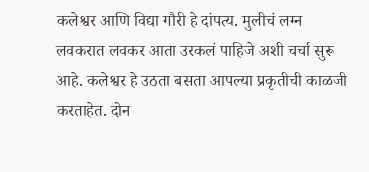कलेश्वर आणि विद्या गौरी हे दांपत्य. मुलीचं लग्न लवकरात लवकर आता उरकलं पाहिजे अशी चर्चा सुरू आहे. कलेश्वर हे उठता बसता आपल्या प्रकृतीची काळजी करताहेत. दोन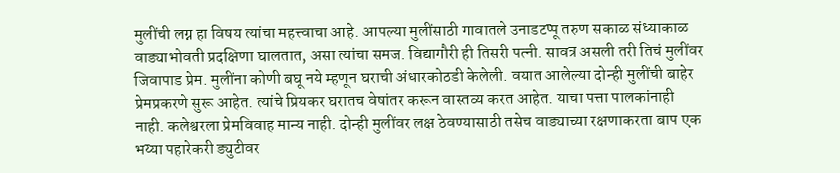मुलींची लग्न हा विषय त्यांचा महत्त्वाचा आहे. आपल्या मुलींसाठी गावातले उनाडटप्पू तरुण सकाळ संध्याकाळ वाड्याभोवती प्रदक्षिणा घालतात, असा त्यांचा समज. विद्यागौरी ही तिसरी पत्नी. सावत्र असली तरी तिचं मुलींवर जिवापाड प्रेम. मुलींना कोणी बघू नये म्हणून घराची अंधारकोठडी केलेली. वयात आलेल्या दोन्ही मुलींची बाहेर प्रेमप्रकरणे सुरू आहेत. त्यांचे प्रियकर घरातच वेषांतर करून वास्तव्य करत आहेत. याचा पत्ता पालकांनाही नाही. कलेश्वरला प्रेमविवाह मान्य नाही. दोन्ही मुलींवर लक्ष ठेवण्यासाठी तसेच वाड्याच्या रक्षणाकरता बाप एक भय्या पहारेकरी ड्युटीवर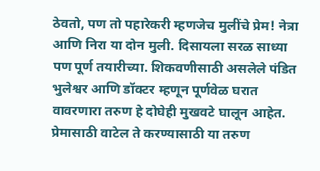ठेवतो, पण तो पहारेकरी म्हणजेच मुलींचे प्रेम! नेत्रा आणि निरा या दोन मुली. दिसायला सरळ साध्या पण पूर्ण तयारीच्या. शिकवणीसाठी असलेले पंडित भुलेश्वर आणि डॉक्टर म्हणून पूर्णवेळ घरात वावरणारा तरुण हे दोघेही मुखवटे घालून आहेत. प्रेमासाठी वाटेल ते करण्यासाठी या तरुण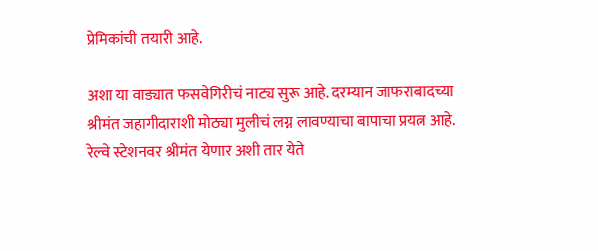प्रेमिकांची तयारी आहे.

अशा या वाड्यात फसवेगिरीचं नाट्य सुरू आहे. दरम्यान जाफराबादच्या श्रीमंत जहागीदाराशी मोठ्या मुलीचं लग्न लावण्याचा बापाचा प्रयत्न आहे. रेल्वे स्टेशनवर श्रीमंत येणार अशी तार येते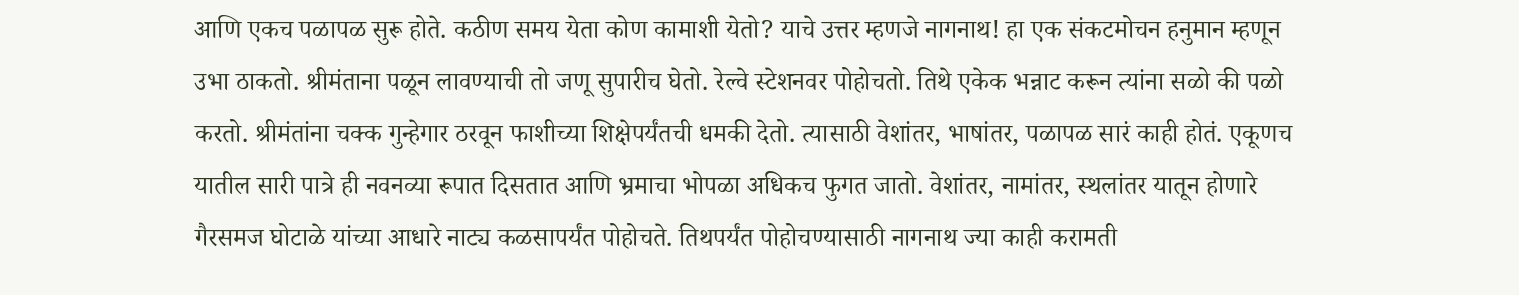आणि एकच पळापळ सुरू होते. कठीण समय येता कोण कामाशी येतो? याचे उत्तर म्हणजे नागनाथ! हा एक संकटमोचन हनुमान म्हणून उभा ठाकतो. श्रीमंताना पळून लावण्याची तो जणू सुपारीच घेतो. रेल्वे स्टेशनवर पोहोचतो. तिथे एकेक भन्नाट करून त्यांना सळो की पळो करतो. श्रीमंतांना चक्क गुन्हेगार ठरवून फाशीच्या शिक्षेपर्यंतची धमकी देतो. त्यासाठी वेशांतर, भाषांतर, पळापळ सारं काही होतं. एकूणच यातील सारी पात्रे ही नवनव्या रूपात दिसतात आणि भ्रमाचा भोपळा अधिकच फुगत जातो. वेशांतर, नामांतर, स्थलांतर यातून होणारे गैरसमज घोटाळे यांच्या आधारे नाट्य कळसापर्यंत पोहोचते. तिथपर्यंत पोहोचण्यासाठी नागनाथ ज्या काही करामती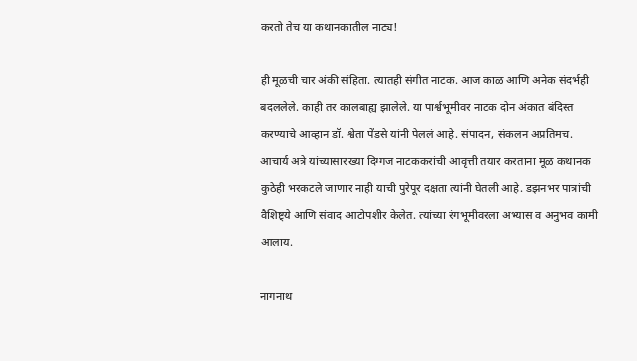करतो तेच या कथानकातील नाट्य!

ही मूळची चार अंकी संहिता. त्यातही संगीत नाटक. आज काळ आणि अनेक संदर्भही बदललेले. काही तर कालबाह्य झालेले. या पार्श्वभूमीवर नाटक दोन अंकात बंदिस्त करण्याचे आव्हान डॉ. श्वेता पेंडसे यांनी पेललं आहे. संपादन, संकलन अप्रतिमच. आचार्य अत्रे यांच्यासारख्या दिग्गज नाटककरांची आवृत्ती तयार करताना मूळ कथानक कुठेही भरकटले जाणार नाही याची पुरेपूर दक्षता त्यांनी घेतली आहे. डझनभर पात्रांची वैशिष्ट्ये आणि संवाद आटोपशीर केलेत. त्यांच्या रंगभूमीवरला अभ्यास व अनुभव कामी आलाय.

नागनाथ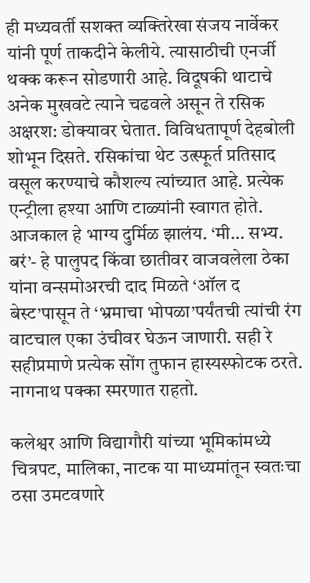ही मध्यवर्ती सशक्त व्यक्तिरेखा संजय नार्वेकर यांनी पूर्ण ताकदीने केलीये. त्यासाठीची एनर्जी थक्क करून सोडणारी आहे. विदूषकी थाटाचे अनेक मुखवटे त्याने चढवले असून ते रसिक अक्षरश: डोक्यावर घेतात. विविधतापूर्ण देहबोली शोभून दिसते. रसिकांचा थेट उत्स्फूर्त प्रतिसाद वसूल करण्याचे कौशल्य त्यांच्यात आहे. प्रत्येक एन्ट्रीला हश्या आणि टाळ्यांनी स्वागत होते. आजकाल हे भाग्य दुर्मिळ झालंय. ‘मी… सभ्य. बरं’- हे पालुपद किंवा छातीवर वाजवलेला ठेका यांना वन्समोअरची दाद मिळते ‘ऑल द बेस्ट’पासून ते ‘भ्रमाचा भोपळा’पर्यंतची त्यांची रंग वाटचाल एका उंचीवर घेऊन जाणारी. सही रे सहीप्रमाणे प्रत्येक सोंग तुफान हास्यस्फोटक ठरते. नागनाथ पक्का स्मरणात राहतो.

कलेश्वर आणि विद्यागौरी यांच्या भूमिकांमध्ये चित्रपट, मालिका, नाटक या माध्यमांतून स्वतःचा ठसा उमटवणारे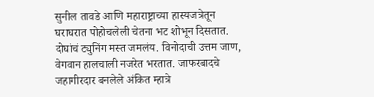सुनील तावडे आणि महाराष्ट्राच्या हास्यजत्रेतून घराघरात पोहोचलेली चेतना भट शोभून दिसतात. दोघांचं ट्युनिंग मस्त जमलंय. विनोदाची उत्तम जाण, वेगवान हालचाली नजरेत भरतात. जाफरबादचे जहागीरदार बनलेले अंकित म्हात्रे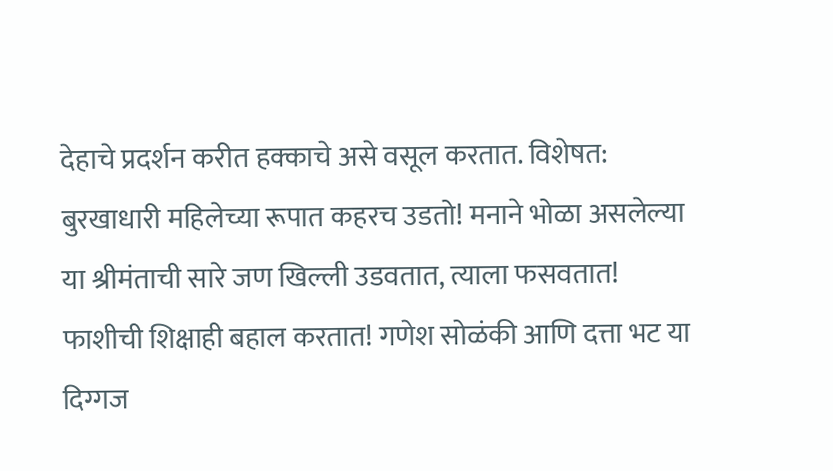देहाचे प्रदर्शन करीत हक्काचे असे वसूल करतात. विशेषत: बुरखाधारी महिलेच्या रूपात कहरच उडतो! मनाने भोळा असलेल्या या श्रीमंताची सारे जण खिल्ली उडवतात, त्याला फसवतात! फाशीची शिक्षाही बहाल करतात! गणेश सोळंकी आणि दत्ता भट या दिग्गज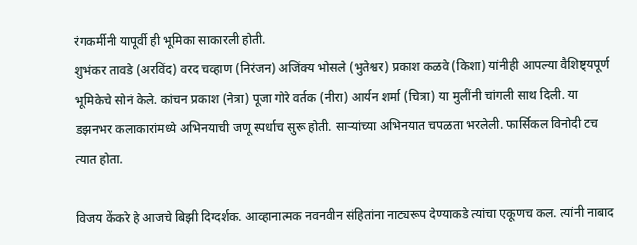रंगकर्मीनी यापूर्वी ही भूमिका साकारली होती.
शुभंकर तावडे (अरविंद) वरद चव्हाण (निरंजन) अजिंक्य भोसले (भुतेश्वर) प्रकाश कळवे (किशा) यांनीही आपल्या वैशिष्ट्यपूर्ण भूमिकेचे सोनं केले. कांचन प्रकाश (नेत्रा) पूजा गोरे वर्तक (नीरा) आर्यन शर्मा (चित्रा) या मुलींनी चांगली साथ दिली. या डझनभर कलाकारांमध्ये अभिनयाची जणू स्पर्धाच सुरू होती. सार्‍यांच्या अभिनयात चपळता भरलेली. फार्सिकल विनोदी टच त्यात होता.

विजय केंकरे हे आजचे बिझी दिग्दर्शक. आव्हानात्मक नवनवीन संहितांना नाट्यरूप देण्याकडे त्यांचा एकूणच कल. त्यांनी नाबाद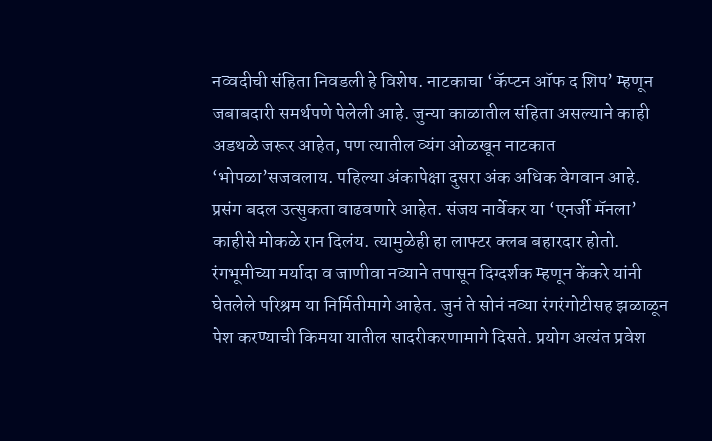नव्वदीची संहिता निवडली हे विशेष. नाटकाचा ‘कॅप्टन ऑफ द शिप’ म्हणून जबाबदारी समर्थपणे पेलेली आहे. जुन्या काळातील संहिता असल्याने काही अडथळे जरूर आहेत, पण त्यातील व्यंग ओळखून नाटकात ‘भोपळा’सजवलाय. पहिल्या अंकापेक्षा दुसरा अंक अधिक वेगवान आहे. प्रसंग बदल उत्सुकता वाढवणारे आहेत. संजय नार्वेकर या ‘एनर्जी मॅनला’ काहीसे मोकळे रान दिलंय. त्यामुळेही हा लाफ्टर क्लब बहारदार होतो. रंगभूमीच्या मर्यादा व जाणीवा नव्याने तपासून दिग्दर्शक म्हणून केंकरे यांनी घेतलेले परिश्रम या निर्मितीमागे आहेत. जुनं ते सोनं नव्या रंगरंगोटीसह झळाळून पेश करण्याची किमया यातील सादरीकरणामागे दिसते. प्रयोग अत्यंत प्रवेश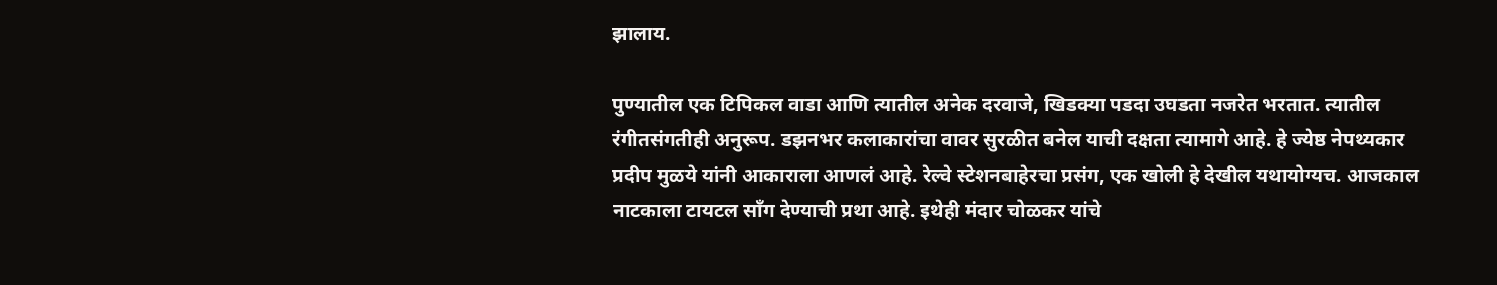झालाय.

पुण्यातील एक टिपिकल वाडा आणि त्यातील अनेक दरवाजे, खिडक्या पडदा उघडता नजरेत भरतात. त्यातील रंगीतसंगतीही अनुरूप. डझनभर कलाकारांचा वावर सुरळीत बनेल याची दक्षता त्यामागे आहे. हे ज्येष्ठ नेपथ्यकार प्रदीप मुळये यांनी आकाराला आणलं आहे. रेल्वे स्टेशनबाहेरचा प्रसंग, एक खोली हे देखील यथायोग्यच. आजकाल नाटकाला टायटल साँग देण्याची प्रथा आहे. इथेही मंदार चोळकर यांचे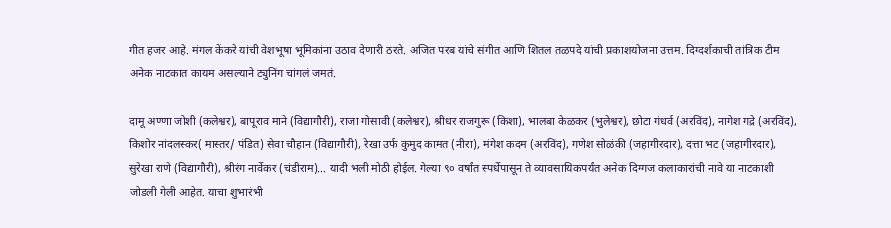गीत हजर आहे. मंगल केंकरे यांची वेशभूषा भूमिकांना उठाव देणारी ठरते. अजित परब यांचे संगीत आणि शितल तळपदे यांची प्रकाशयोजना उत्तम. दिग्दर्शकाची तांत्रिक टीम अनेक नाटकात कायम असल्याने ट्युनिंग चांगलं जमतं.

दामू अण्णा जोशी (कलेश्वर), बापूराव माने (विद्यागौरी), राजा गोसावी (कलेश्वर), श्रीधर राजगुरू (किशा), भालबा केळकर (भुलेश्वर), छोटा गंधर्व (अरविंद), नागेश गद्रे (अरविंद), किशोर नांदलस्कर( मास्तर/ पंडित) सेवा चौहान (विद्यागौरी), रेखा उर्फ कुमुद कामत (नीरा), मंगेश कदम (अरविंद), गणेश सोळंकी (जहागीरदार), दत्ता भट (जहागीरदार), सुरेखा राणे (विद्यागौरी), श्रीरंग नार्वेकर (चंडीराम)… यादी भली मोठी होईल. गेल्या ९० वर्षांत स्पर्धेपासून ते व्यावसायिकपर्यंत अनेक दिग्गज कलाकारांची नावे या नाटकाशी जोडली गेली आहेत. याचा शुभारंभी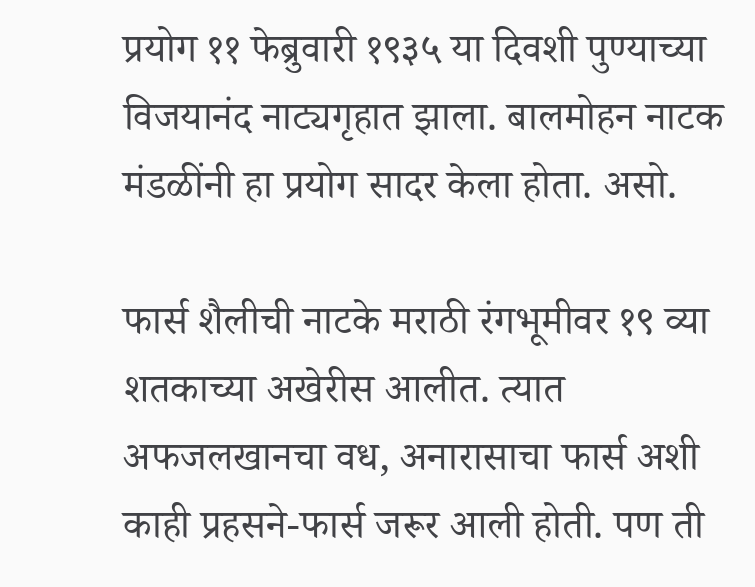प्रयोग ११ फेब्रुवारी १९३५ या दिवशी पुण्याच्या विजयानंद नाट्यगृहात झाला. बालमोहन नाटक मंडळींनी हा प्रयोग सादर केला होता. असो.

फार्स शैलीची नाटके मराठी रंगभूमीवर १९ व्या शतकाच्या अखेरीस आलीत. त्यात अफजलखानचा वध, अनारासाचा फार्स अशी काही प्रहसने-फार्स जरूर आली होती. पण ती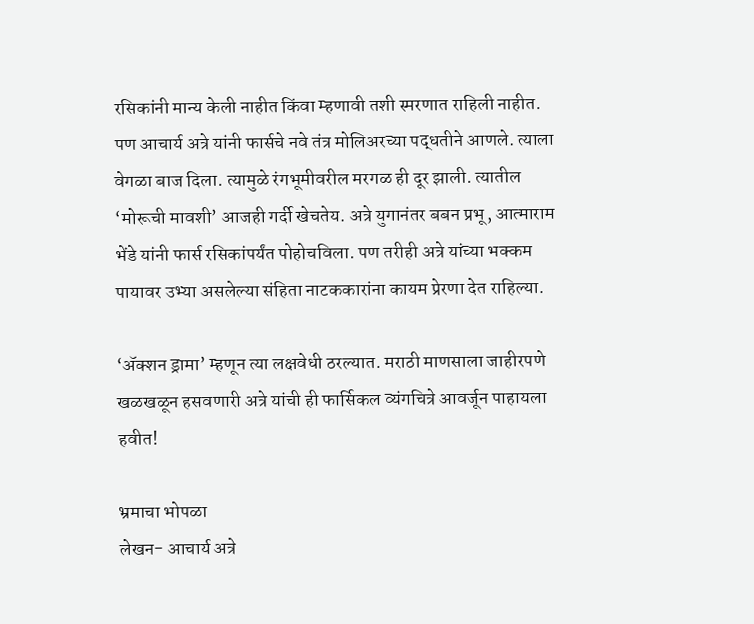रसिकांनी मान्य केली नाहीत किंवा म्हणावी तशी स्मरणात राहिली नाहीत. पण आचार्य अत्रे यांनी फार्सचे नवे तंत्र मोलिअरच्या पद्धतीने आणले. त्याला वेगळा बाज दिला. त्यामुळे रंगभूमीवरील मरगळ ही दूर झाली. त्यातील ‘मोरूची मावशी’ आजही गर्दी खेचतेय. अत्रे युगानंतर बबन प्रभू, आत्माराम भेंडे यांनी फार्स रसिकांपर्यंत पोहोचविला. पण तरीही अत्रे यांच्या भक्कम पायावर उभ्या असलेल्या संहिता नाटककारांना कायम प्रेरणा देत राहिल्या.

‘अ‍ॅक्शन ड्रामा’ म्हणून त्या लक्षवेधी ठरल्यात. मराठी माणसाला जाहीरपणे खळखळून हसवणारी अत्रे यांची ही फार्सिकल व्यंगचित्रे आवर्जून पाहायला हवीत!

भ्रमाचा भोपळा
लेखन- आचार्य अत्रे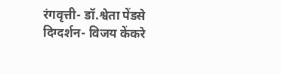रंगवृत्ती- डॉ.श्वेता पेंडसे
दिग्दर्शन- विजय केंकरे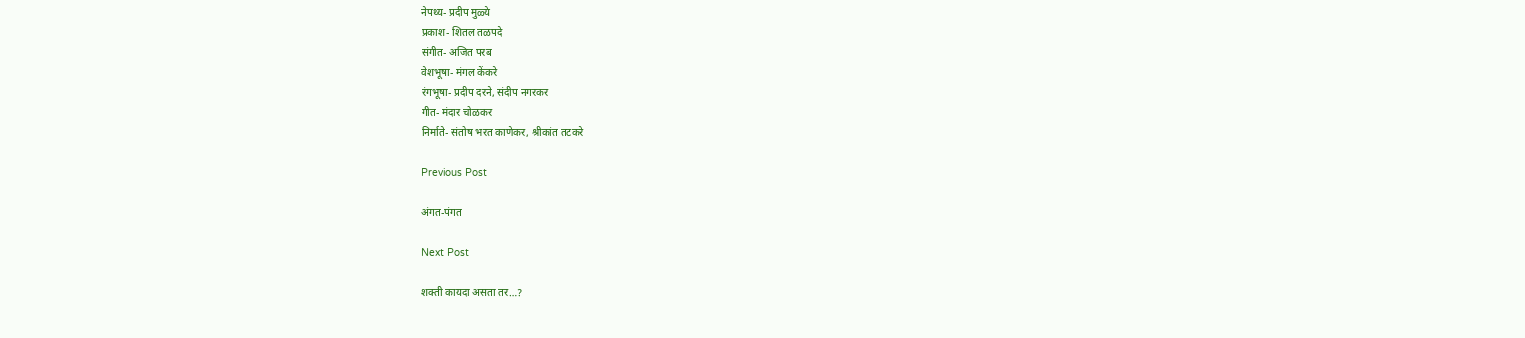नेपथ्य- प्रदीप मुळ्ये
प्रकाश- शितल तळपदे
संगीत- अजित परब
वेशभूषा- मंगल केंकरे
रंगभूषा- प्रदीप दरने, संदीप नगरकर
गीत- मंदार चोळकर
निर्माते- संतोष भरत काणेकर, श्रीकांत तटकरे

Previous Post

अंगत-पंगत

Next Post

शक्ती कायदा असता तर…?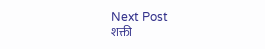Next Post
शक्ती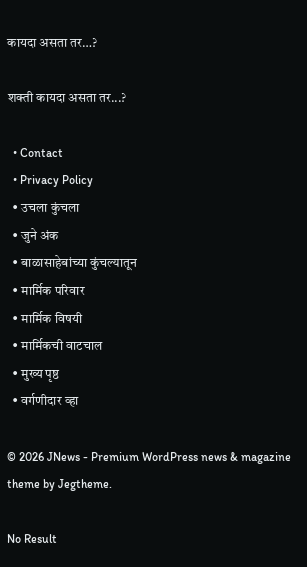कायदा असता तर…?

शक्ती कायदा असता तर...?

  • Contact
  • Privacy Policy
  • उचला कुंचला
  • जुने अंक
  • बाळासाहेबांच्या कुंचल्यातून
  • मार्मिक परिवार
  • मार्मिक विषयी
  • मार्मिकची वाटचाल
  • मुख्य पृष्ठ
  • वर्गणीदार व्हा

© 2026 JNews - Premium WordPress news & magazine theme by Jegtheme.

No Result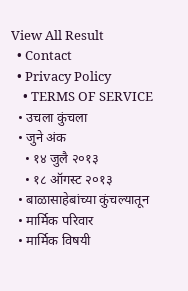View All Result
  • Contact
  • Privacy Policy
    • TERMS OF SERVICE
  • उचला कुंचला
  • जुने अंक
    • १४ जुलै २०१३
    • १८ ऑगस्ट २०१३
  • बाळासाहेबांच्या कुंचल्यातून
  • मार्मिक परिवार
  • मार्मिक विषयी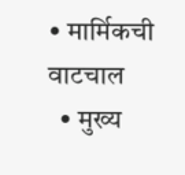• मार्मिकची वाटचाल
  • मुख्य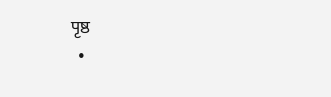पृष्ठ
  •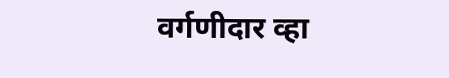वर्गणीदार व्हा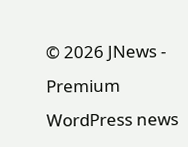© 2026 JNews - Premium WordPress news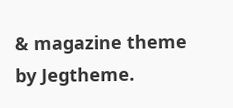& magazine theme by Jegtheme.